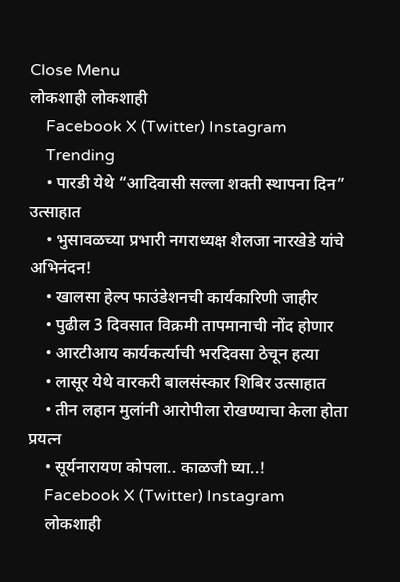Close Menu
लोकशाही लोकशाही
    Facebook X (Twitter) Instagram
    Trending
    • पारडी येथे “आदिवासी सल्ला शक्ती स्थापना दिन” उत्साहात
    • भुसावळच्या प्रभारी नगराध्यक्ष शैलजा नारखेडे यांचे अभिनंदन!
    • खालसा हेल्प फाउंडेशनची कार्यकारिणी जाहीर
    • पुढील 3 दिवसात विक्रमी तापमानाची नोंद होणार
    • आरटीआय कार्यकर्त्याची भरदिवसा ठेचून हत्या
    • लासूर येथे वारकरी बालसंस्कार शिबिर उत्साहात
    • तीन लहान मुलांनी आरोपीला रोखण्याचा केला होता प्रयत्न
    • सूर्यनारायण कोपला.. काळजी घ्या..!
    Facebook X (Twitter) Instagram
    लोकशाही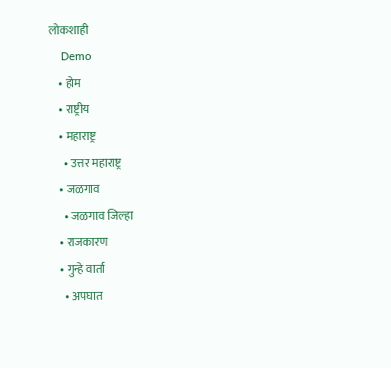लोकशाही
    Demo
    • होम
    • राष्ट्रीय
    • महाराष्ट्र
      • उत्तर महाराष्ट्र
    • जळगाव
      • जळगाव जिल्हा
    • राजकारण
    • गुन्हे वार्ता
      • अपघात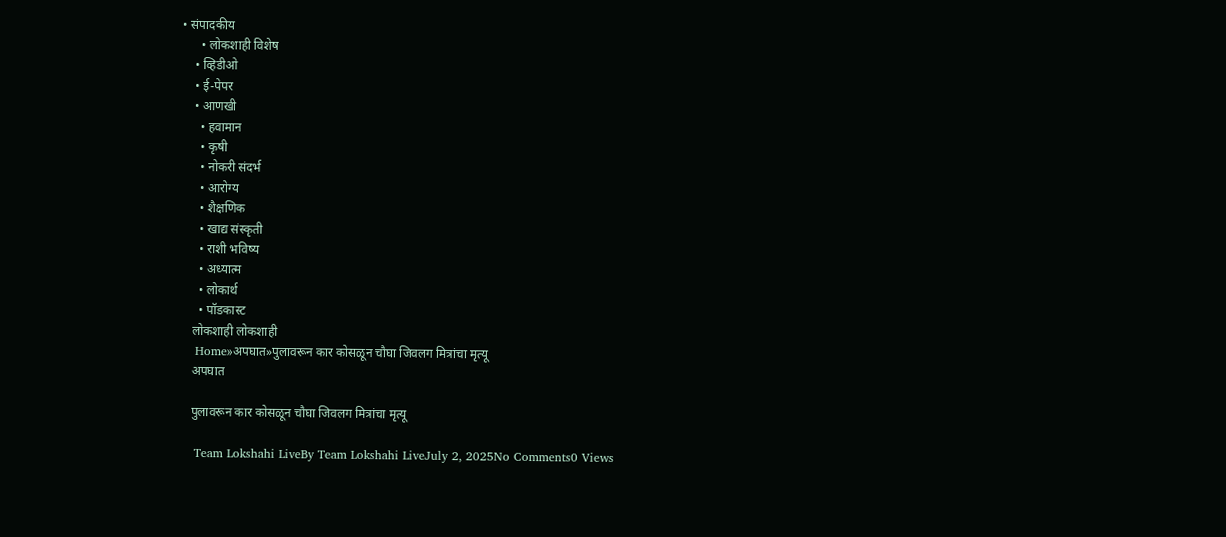• संपादकीय
      • लोकशाही विशेष
    • व्हिडीओ
    • ई-पेपर
    • आणखी
      • हवामान
      • कृषी
      • नोकरी संदर्भ
      • आरोग्य
      • शैक्षणिक
      • खाद्य संस्कृती
      • राशी भविष्य
      • अध्यात्म
      • लोकार्थ
      • पॉडकास्ट
    लोकशाही लोकशाही
    Home»अपघात»पुलावरून कार कोसळून चौघा जिवलग मित्रांचा मृत्यू
    अपघात

    पुलावरून कार कोसळून चौघा जिवलग मित्रांचा मृत्यू

    Team Lokshahi LiveBy Team Lokshahi LiveJuly 2, 2025No Comments0 Views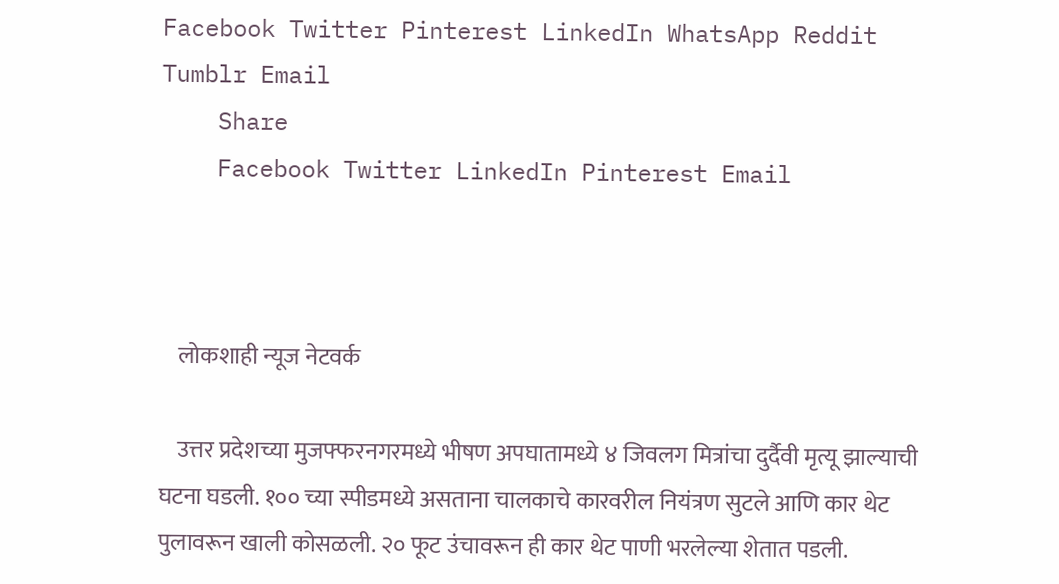Facebook Twitter Pinterest LinkedIn WhatsApp Reddit Tumblr Email
    Share
    Facebook Twitter LinkedIn Pinterest Email



    लोकशाही न्यूज नेटवर्क

    उत्तर प्रदेशच्या मुजफ्फरनगरमध्ये भीषण अपघातामध्ये ४ जिवलग मित्रांचा दुर्दैवी मृत्यू झाल्याची घटना घडली. १०० च्या स्पीडमध्ये असताना चालकाचे कारवरील नियंत्रण सुटले आणि कार थेट पुलावरून खाली कोसळली. २० फूट उंचावरून ही कार थेट पाणी भरलेल्या शेतात पडली.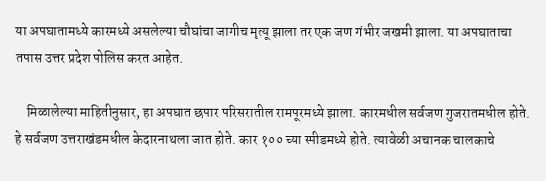या अपघातामध्ये कारमध्ये असलेल्या चौघांचा जागीच मृत्यू झाला तर एक जण गंभीर जखमी झाला. या अपघाताचा तपास उत्तर प्रदेश पोलिस करत आहेत.

    मिळालेल्या माहितीनुसार, हा अपघात छपार परिसरातील रामपूरमध्ये झाला. कारमधील सर्वजण गुजरातमधील होते. हे सर्वजण उत्तराखंडमधील केदारनाथला जात होते. कार १०० च्या स्पीडमध्ये होते. त्यावेळी अचानक चालकाचे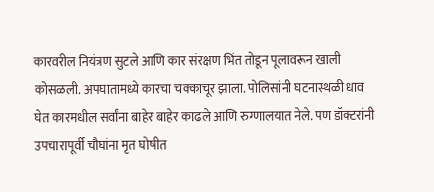कारवरील नियंत्रण सुटले आणि कार संरक्षण भिंत तोडून पूलावरून खाली कोसळली. अपघातामध्ये कारचा चक्काचूर झाला. पोलिसांनी घटनास्थळी धाव घेत कारमधील सर्वांना बाहेर बाहेर काढले आणि रुग्णालयात नेले. पण डॉक्टरांनी उपचारापूर्वी चौघांना मृत घोषीत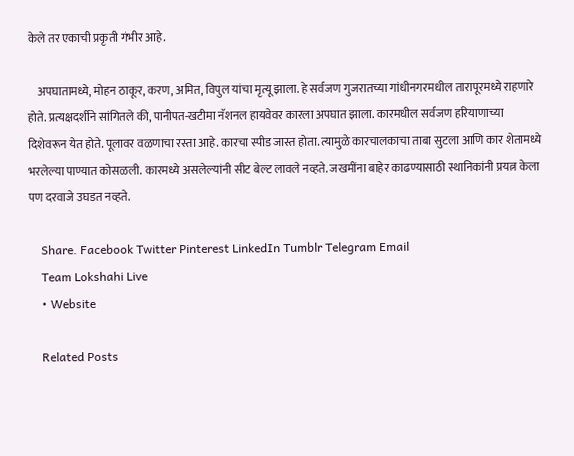केले तर एकाची प्रकृती गंभीर आहे.

    अपघातामध्ये, मोहन ठाकूर, करण, अमित, विपुल यांचा मृत्यू झाला. हे सर्वजण गुजरातच्या गांधीनगरमधील तारापूरमध्ये राहणारे होते. प्रत्यक्षदर्शीने सांगितले की, पानीपत-खटीमा नॅशनल हायवेवर कारला अपघात झाला. कारमधील सर्वजण हरियाणाच्या दिशेवरून येत होते. पूलावर वळणाचा रस्ता आहे. कारचा स्पीड जास्त होता. त्यामुळे कारचालकाचा ताबा सुटला आणि कार शेतामध्ये भरलेल्या पाण्यात कोसळली. कारमध्ये असलेल्यांनी सीट बेल्ट लावले नव्हते. जखमींना बाहेर काढण्यासाठी स्थानिकांनी प्रयत्न केला पण दरवाजे उघडत नव्हते.

    Share. Facebook Twitter Pinterest LinkedIn Tumblr Telegram Email
    Team Lokshahi Live
    • Website

    Related Posts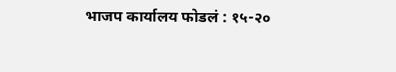भाजप कार्यालय फोडलं : १५-२०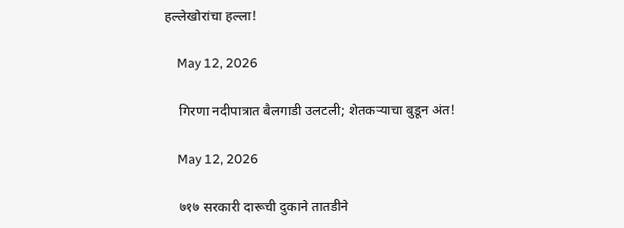हल्लेखोरांचा हल्ला!

    May 12, 2026

    गिरणा नदीपात्रात बैलगाडी उलटली; शेतकऱ्याचा बुडून अंत!

    May 12, 2026

    ७१७ सरकारी दारूची दुकाने तातडीने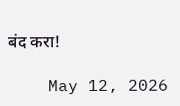बंद करा!

    May 12, 2026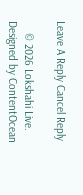Leave A Reply Cancel Reply

    © 2026 Lokshahi Live. Designed by ContentOcean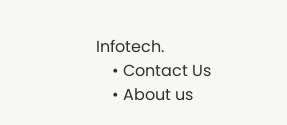Infotech.
    • Contact Us
    • About us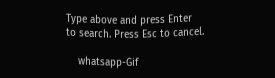Type above and press Enter to search. Press Esc to cancel.

    whatsapp-Gif